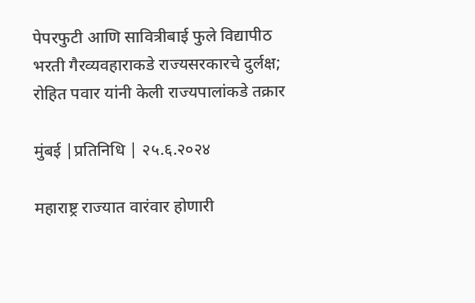पेपरफुटी आणि सावित्रीबाई फुले विद्यापीठ भरती गैरव्यवहाराकडे राज्यसरकारचे दुर्लक्ष; रोहित पवार यांनी केली राज्यपालांकडे तक्रार

मुंबई |प्रतिनिधि | २५.६.२०२४

महाराष्ट्र राज्यात वारंवार होणारी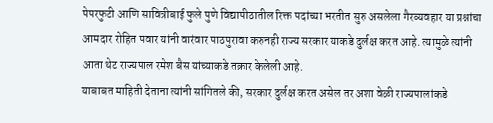पेपरफुटी आणि सावित्रीबाई फुले पुणे विद्यापीठातील रिक्त पदांच्या भरतीत सुरु असलेला गैरव्यवहार या प्रश्नांचा आमदार रोहित पवार यांनी वारंवार पाठपुरावा करुनही राज्य सरकार याकडे दुर्लक्ष करत आहे. त्यामुळे त्यांनी आता थेट राज्यपाल रमेश बैस यांच्याकडे तक्रार केलेली आहे.
याबाबत माहिती देताना त्यांनी सांगितले की, सरकार दुर्लक्ष करत असेल तर अशा वेळी राज्यपालांकडे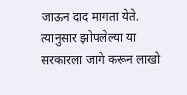जाऊन दाद मागता येते. त्यानुसार झोपलेल्या या सरकारला जागे करून लाखो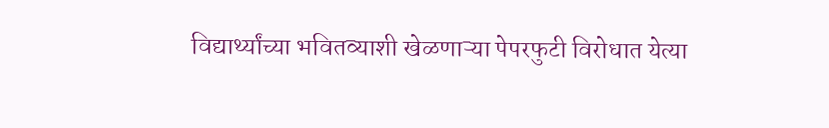विद्यार्थ्यांच्या भवितव्याशी खेळणाऱ्या पेपरफुटी विरोधात येत्या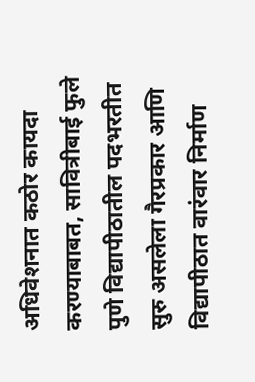अधिवेशनात कठोर कायदा करण्याबाबत, सावित्रीबाई फुले पुणे विद्यापीठातील पदभरतीत सुरु असलेला गैरप्रकार आणि विद्यापीठात वारंवार निर्माण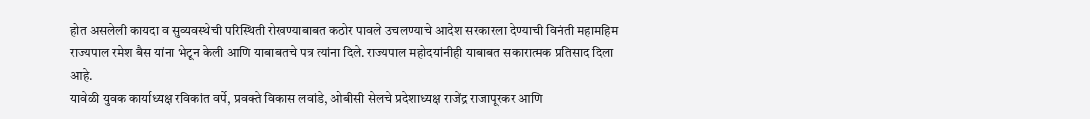होत असलेली कायदा व सुव्यवस्थेची परिस्थिती रोखण्याबाबत कठोर पावले उचलण्याचे आदेश सरकारला देण्याची विनंती महामहिम राज्यपाल रमेश बैस यांना भेटून केली आणि याबाबतचे पत्र त्यांना दिले. राज्यपाल महोदयांनीही याबाबत सकारात्मक प्रतिसाद दिला आहे.
यावेळी युवक कार्याध्यक्ष रविकांत वर्पे, प्रवक्ते विकास लवांडे, ओबीसी सेलचे प्रदेशाध्यक्ष राजेंद्र राजापूरकर आणि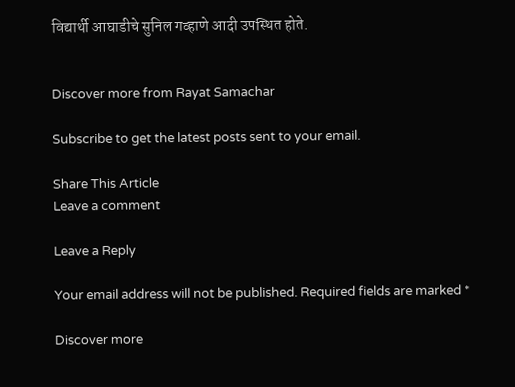विद्यार्थी आघाडीचे सुनिल गव्हाणे आदी उपस्थित होते.


Discover more from Rayat Samachar

Subscribe to get the latest posts sent to your email.

Share This Article
Leave a comment

Leave a Reply

Your email address will not be published. Required fields are marked *

Discover more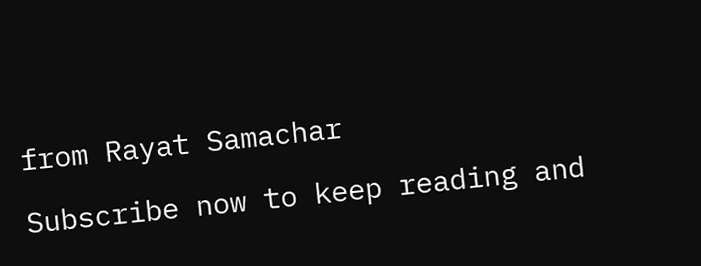from Rayat Samachar

Subscribe now to keep reading and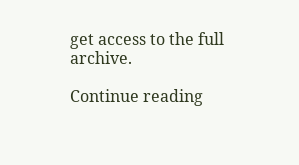get access to the full archive.

Continue reading